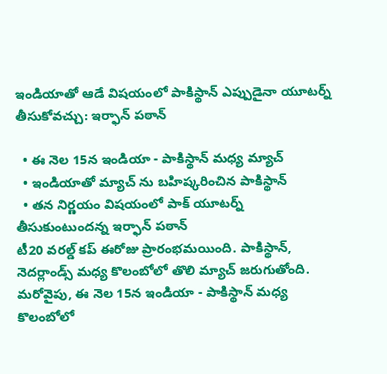ఇండియాతో ఆడే విషయంలో పాకిస్థాన్ ఎప్పుడైనా యూటర్న్ తీసుకోవచ్చు: ఇర్ఫాన్ పఠాన్

  • ఈ నెల 15న ఇండియా - పాకిస్థాన్ మధ్య మ్యాచ్
  • ఇండియాతో మ్యాచ్ ను బహిష్కరించిన పాకిస్థాన్
  • తన నిర్ణయం విషయంలో పాక్ యూటర్న్ తీసుకుంటుందన్న ఇర్ఫాన్ పఠాన్
టీ20 వరల్డ్ కప్ ఈరోజు ప్రారంభమయింది. పాకిస్థాన్, నెదర్లాండ్స్ మధ్య కొలంబోలో తొలి మ్యాచ్ జరుగుతోంది. మరోవైపు, ఈ నెల 15న ఇండియా - పాకిస్థాన్ మధ్య కొలంబోలో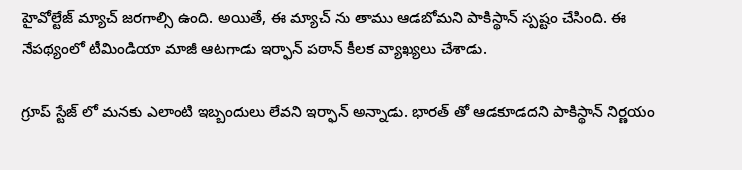హైవోల్టేజ్ మ్యాచ్ జరగాల్సి ఉంది. అయితే, ఈ మ్యాచ్ ను తాము ఆడబోమని పాకిస్థాన్ స్పష్టం చేసింది. ఈ నేపథ్యంలో టీమిండియా మాజీ ఆటగాడు ఇర్ఫాన్ పఠాన్ కీలక వ్యాఖ్యలు చేశాడు.

గ్రూప్ స్టేజ్ లో మనకు ఎలాంటి ఇబ్బందులు లేవని ఇర్ఫాన్ అన్నాడు. భారత్ తో ఆడకూడదని పాకిస్థాన్ నిర్ణయం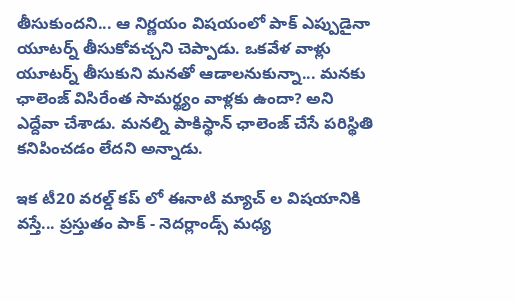తీసుకుందని... ఆ నిర్ణయం విషయంలో పాక్ ఎప్పుడైనా యూటర్న్ తీసుకోవచ్చని చెప్పాడు. ఒకవేళ వాళ్లు యూటర్న్ తీసుకుని మనతో ఆడాలనుకున్నా... మనకు ఛాలెంజ్ విసిరేంత సామర్థ్యం వాళ్లకు ఉందా? అని ఎద్దేవా చేశాడు. మనల్ని పాకిస్థాన్ ఛాలెంజ్ చేసే పరిస్థితి కనిపించడం లేదని అన్నాడు.

ఇక టీ20 వరల్డ్ కప్ లో ఈనాటి మ్యాచ్ ల విషయానికి వస్తే... ప్రస్తుతం పాక్ - నెదర్లాండ్స్ మధ్య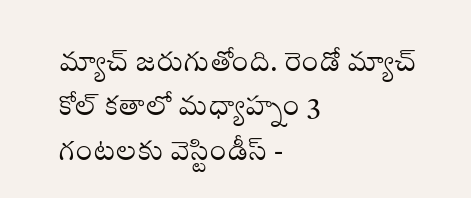మ్యాచ్ జరుగుతోంది. రెండో మ్యాచ్ కోల్ కతాలో మధ్యాహ్నం 3 గంటలకు వెస్టిండీస్ -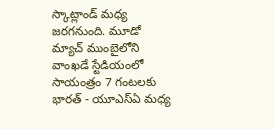స్కాట్లాండ్ మధ్య జరగనుంది. మూడో మ్యాచ్ ముంబైలోని వాంఖడే స్టేడియంలో సాయంత్రం 7 గంటలకు భారత్ - యూఎస్ఏ మధ్య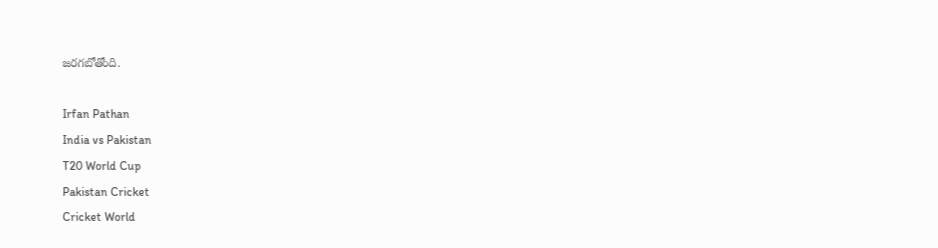జరగబోతోంది.

Irfan Pathan
India vs Pakistan
T20 World Cup
Pakistan Cricket
Cricket World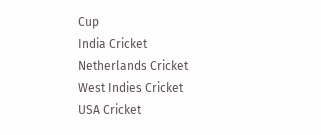Cup
India Cricket
Netherlands Cricket
West Indies Cricket
USA Cricket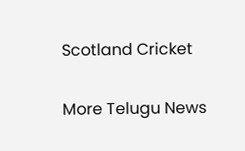Scotland Cricket

More Telugu News